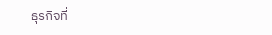ธุรกิจที่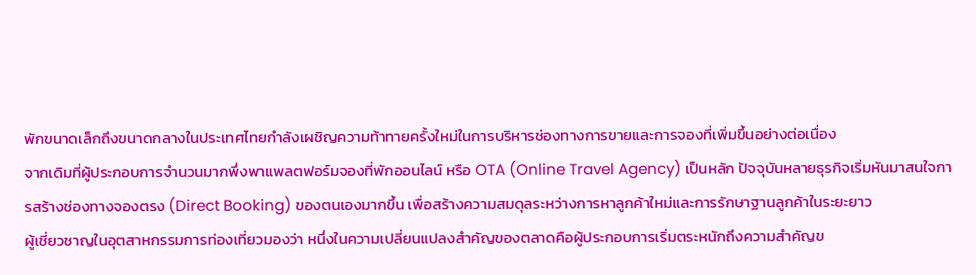พักขนาดเล็กถึงขนาดกลางในประเทศไทยกำลังเผชิญความท้าทายครั้งใหม่ในการบริหารช่องทางการขายและการจองที่เพิ่มขึ้นอย่างต่อเนื่อง
จากเดิมที่ผู้ประกอบการจำนวนมากพึ่งพาแพลตฟอร์มจองที่พักออนไลน์ หรือ OTA (Online Travel Agency) เป็นหลัก ปัจจุบันหลายธุรกิจเริ่มหันมาสนใจการสร้างช่องทางจองตรง (Direct Booking) ของตนเองมากขึ้น เพื่อสร้างความสมดุลระหว่างการหาลูกค้าใหม่และการรักษาฐานลูกค้าในระยะยาว
ผู้เชี่ยวชาญในอุตสาหกรรมการท่องเที่ยวมองว่า หนึ่งในความเปลี่ยนแปลงสำคัญของตลาดคือผู้ประกอบการเริ่มตระหนักถึงความสำคัญข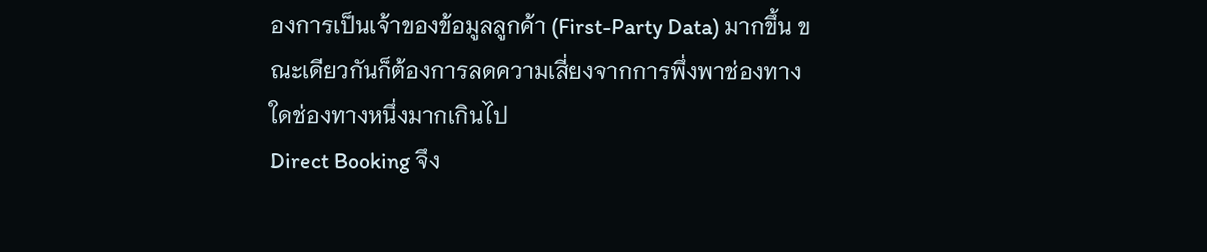องการเป็นเจ้าของข้อมูลลูกค้า (First-Party Data) มากขึ้น ขณะเดียวกันก็ต้องการลดความเสี่ยงจากการพึ่งพาช่องทางใดช่องทางหนึ่งมากเกินไป
Direct Booking จึง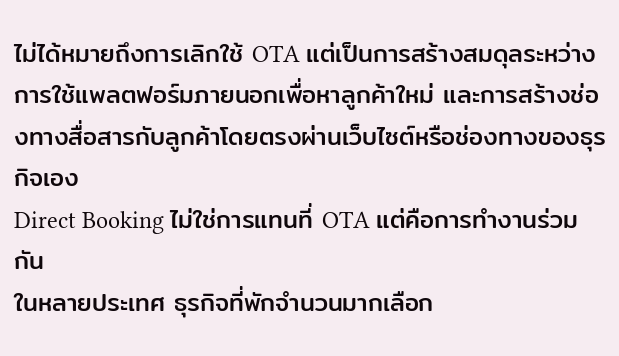ไม่ได้หมายถึงการเลิกใช้ OTA แต่เป็นการสร้างสมดุลระหว่างการใช้แพลตฟอร์มภายนอกเพื่อหาลูกค้าใหม่ และการสร้างช่องทางสื่อสารกับลูกค้าโดยตรงผ่านเว็บไซต์หรือช่องทางของธุรกิจเอง
Direct Booking ไม่ใช่การแทนที่ OTA แต่คือการทำงานร่วมกัน
ในหลายประเทศ ธุรกิจที่พักจำนวนมากเลือก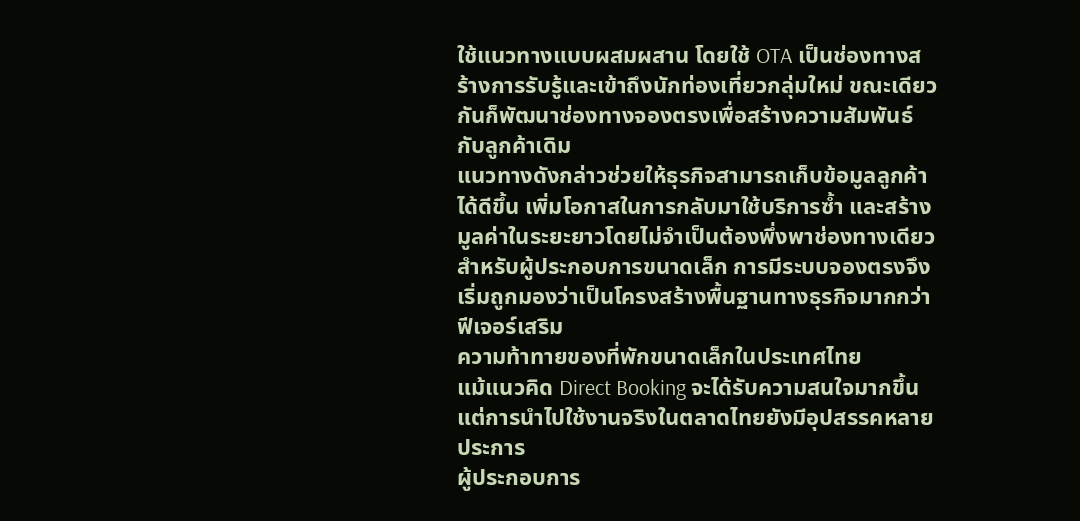ใช้แนวทางแบบผสมผสาน โดยใช้ OTA เป็นช่องทางสร้างการรับรู้และเข้าถึงนักท่องเที่ยวกลุ่มใหม่ ขณะเดียวกันก็พัฒนาช่องทางจองตรงเพื่อสร้างความสัมพันธ์กับลูกค้าเดิม
แนวทางดังกล่าวช่วยให้ธุรกิจสามารถเก็บข้อมูลลูกค้าได้ดีขึ้น เพิ่มโอกาสในการกลับมาใช้บริการซ้ำ และสร้างมูลค่าในระยะยาวโดยไม่จำเป็นต้องพึ่งพาช่องทางเดียว
สำหรับผู้ประกอบการขนาดเล็ก การมีระบบจองตรงจึงเริ่มถูกมองว่าเป็นโครงสร้างพื้นฐานทางธุรกิจมากกว่าฟีเจอร์เสริม
ความท้าทายของที่พักขนาดเล็กในประเทศไทย
แม้แนวคิด Direct Booking จะได้รับความสนใจมากขึ้น แต่การนำไปใช้งานจริงในตลาดไทยยังมีอุปสรรคหลายประการ
ผู้ประกอบการ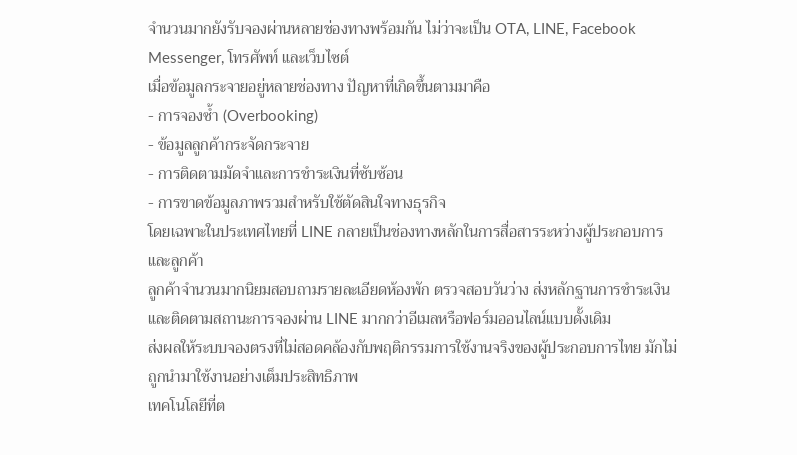จำนวนมากยังรับจองผ่านหลายช่องทางพร้อมกัน ไม่ว่าจะเป็น OTA, LINE, Facebook Messenger, โทรศัพท์ และเว็บไซต์
เมื่อข้อมูลกระจายอยู่หลายช่องทาง ปัญหาที่เกิดขึ้นตามมาคือ
- การจองซ้ำ (Overbooking)
- ข้อมูลลูกค้ากระจัดกระจาย
- การติดตามมัดจำและการชำระเงินที่ซับซ้อน
- การขาดข้อมูลภาพรวมสำหรับใช้ตัดสินใจทางธุรกิจ
โดยเฉพาะในประเทศไทยที่ LINE กลายเป็นช่องทางหลักในการสื่อสารระหว่างผู้ประกอบการและลูกค้า
ลูกค้าจำนวนมากนิยมสอบถามรายละเอียดห้องพัก ตรวจสอบวันว่าง ส่งหลักฐานการชำระเงิน และติดตามสถานะการจองผ่าน LINE มากกว่าอีเมลหรือฟอร์มออนไลน์แบบดั้งเดิม
ส่งผลให้ระบบจองตรงที่ไม่สอดคล้องกับพฤติกรรมการใช้งานจริงของผู้ประกอบการไทย มักไม่ถูกนำมาใช้งานอย่างเต็มประสิทธิภาพ
เทคโนโลยีที่ต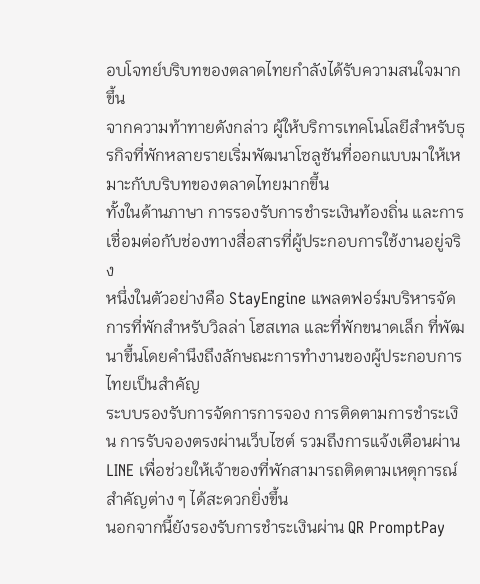อบโจทย์บริบทของตลาดไทยกำลังได้รับความสนใจมากขึ้น
จากความท้าทายดังกล่าว ผู้ให้บริการเทคโนโลยีสำหรับธุรกิจที่พักหลายรายเริ่มพัฒนาโซลูชันที่ออกแบบมาให้เหมาะกับบริบทของตลาดไทยมากขึ้น
ทั้งในด้านภาษา การรองรับการชำระเงินท้องถิ่น และการเชื่อมต่อกับช่องทางสื่อสารที่ผู้ประกอบการใช้งานอยู่จริง
หนึ่งในตัวอย่างคือ StayEngine แพลตฟอร์มบริหารจัดการที่พักสำหรับวิลล่า โฮสเทล และที่พักขนาดเล็ก ที่พัฒนาขึ้นโดยคำนึงถึงลักษณะการทำงานของผู้ประกอบการไทยเป็นสำคัญ
ระบบรองรับการจัดการการจอง การติดตามการชำระเงิน การรับจองตรงผ่านเว็บไซต์ รวมถึงการแจ้งเตือนผ่าน LINE เพื่อช่วยให้เจ้าของที่พักสามารถติดตามเหตุการณ์สำคัญต่าง ๆ ได้สะดวกยิ่งขึ้น
นอกจากนี้ยังรองรับการชำระเงินผ่าน QR PromptPay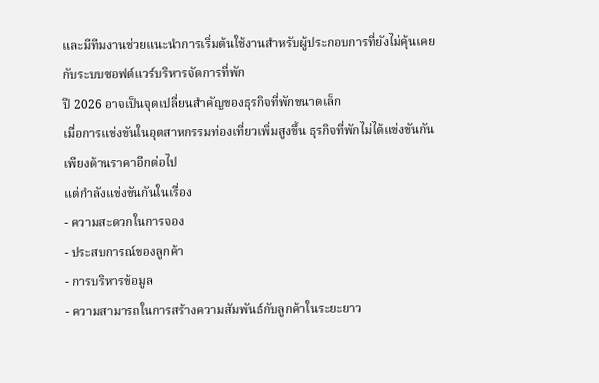และมีทีมงานช่วยแนะนำการเริ่มต้นใช้งานสำหรับผู้ประกอบการที่ยังไม่คุ้นเคยกับระบบซอฟต์แวร์บริหารจัดการที่พัก
ปี 2026 อาจเป็นจุดเปลี่ยนสำคัญของธุรกิจที่พักขนาดเล็ก
เมื่อการแข่งขันในอุตสาหกรรมท่องเที่ยวเพิ่มสูงขึ้น ธุรกิจที่พักไม่ได้แข่งขันกันเพียงด้านราคาอีกต่อไป
แต่กำลังแข่งขันกันในเรื่อง
- ความสะดวกในการจอง
- ประสบการณ์ของลูกค้า
- การบริหารข้อมูล
- ความสามารถในการสร้างความสัมพันธ์กับลูกค้าในระยะยาว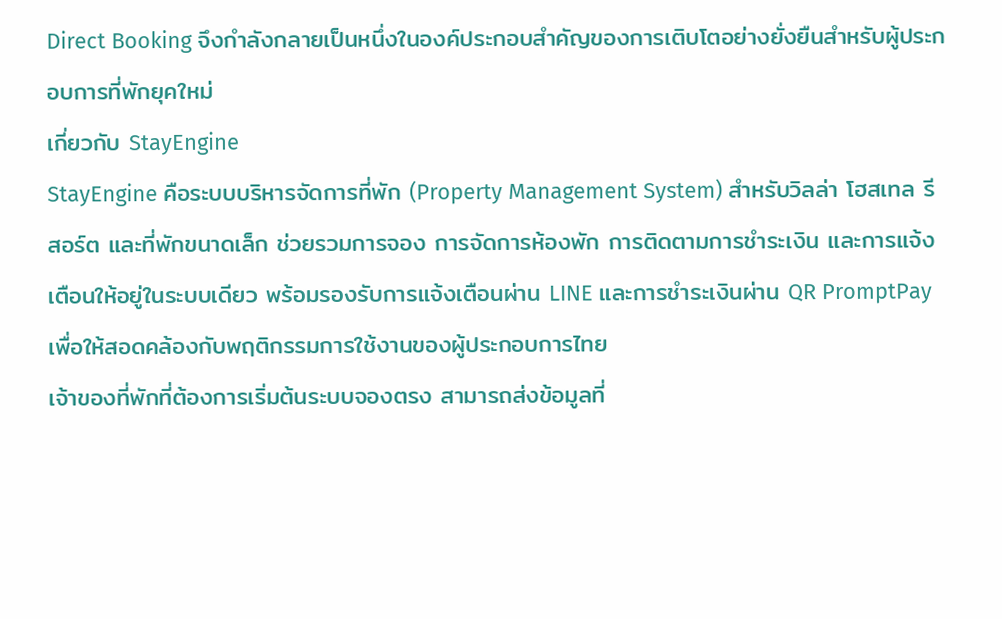Direct Booking จึงกำลังกลายเป็นหนึ่งในองค์ประกอบสำคัญของการเติบโตอย่างยั่งยืนสำหรับผู้ประกอบการที่พักยุคใหม่
เกี่ยวกับ StayEngine
StayEngine คือระบบบริหารจัดการที่พัก (Property Management System) สำหรับวิลล่า โฮสเทล รีสอร์ต และที่พักขนาดเล็ก ช่วยรวมการจอง การจัดการห้องพัก การติดตามการชำระเงิน และการแจ้งเตือนให้อยู่ในระบบเดียว พร้อมรองรับการแจ้งเตือนผ่าน LINE และการชำระเงินผ่าน QR PromptPay เพื่อให้สอดคล้องกับพฤติกรรมการใช้งานของผู้ประกอบการไทย
เจ้าของที่พักที่ต้องการเริ่มต้นระบบจองตรง สามารถส่งข้อมูลที่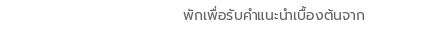พักเพื่อรับคำแนะนำเบื้องต้นจาก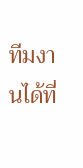ทีมงานได้ที่